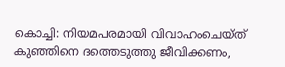കൊച്ചി: നിയമപരമായി വിവാഹംചെയ്ത് കുഞ്ഞിനെ ദത്തെടുത്തു ജീവിക്കണം,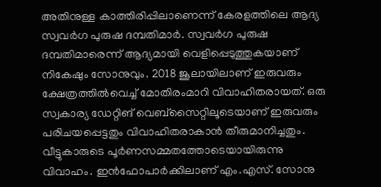അതിനുള്ള കാത്തിരിപ്പിലാണെന്ന് കേരളത്തിലെ ആദ്യ സ്വവർഗ പുരുഷ ദമ്പതിമാർ. സ്വവർഗ പുരുഷ ദമ്പതിമാരെന്ന് ആദ്യമായി വെളിപ്പെടുത്തുകയാണ് നികേഷും സോനുവും. 2018 ജൂലായിലാണ് ഇരുവരും ക്ഷേത്രത്തിൽവെച്ച് മോതിരംമാറി വിവാഹിതരായത്. ഒരു സ്വകാര്യ ഡേറ്റിങ് വെബ്സൈറ്റിലൂടെയാണ് ഇരുവരും പരിചയപ്പെട്ടതും വിവാഹിതരാകാൻ തീരുമാനിച്ചതും. വീട്ടുകാരുടെ പൂർണസമ്മതത്തോടെയായിരുന്നു വിവാഹം. ഇൻഫോപാർക്കിലാണ് എം.എസ്. സോനു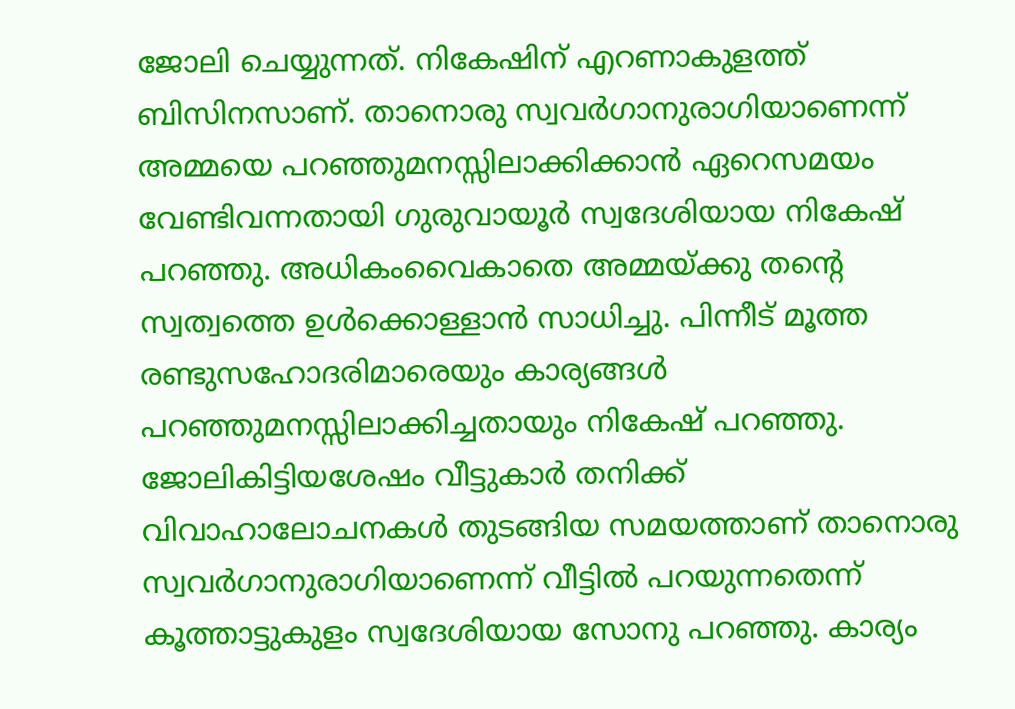ജോലി ചെയ്യുന്നത്. നികേഷിന് എറണാകുളത്ത് ബിസിനസാണ്. താനൊരു സ്വവർഗാനുരാഗിയാണെന്ന് അമ്മയെ പറഞ്ഞുമനസ്സിലാക്കിക്കാൻ ഏറെസമയം വേണ്ടിവന്നതായി ഗുരുവായൂർ സ്വദേശിയായ നികേഷ് പറഞ്ഞു. അധികംവൈകാതെ അമ്മയ്ക്കു തന്റെ സ്വത്വത്തെ ഉൾക്കൊള്ളാൻ സാധിച്ചു. പിന്നീട് മൂത്ത രണ്ടുസഹോദരിമാരെയും കാര്യങ്ങൾ പറഞ്ഞുമനസ്സിലാക്കിച്ചതായും നികേഷ് പറഞ്ഞു. ജോലികിട്ടിയശേഷം വീട്ടുകാർ തനിക്ക് വിവാഹാലോചനകൾ തുടങ്ങിയ സമയത്താണ് താനൊരു സ്വവർഗാനുരാഗിയാണെന്ന് വീട്ടിൽ പറയുന്നതെന്ന് കൂത്താട്ടുകുളം സ്വദേശിയായ സോനു പറഞ്ഞു. കാര്യം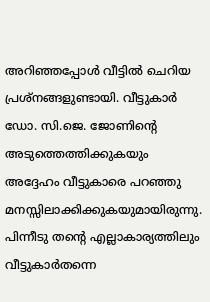അറിഞ്ഞപ്പോൾ വീട്ടിൽ ചെറിയ പ്രശ്നങ്ങളുണ്ടായി. വീട്ടുകാർ ഡോ. സി.ജെ. ജോണിന്റെ അടുത്തെത്തിക്കുകയും അദ്ദേഹം വീട്ടുകാരെ പറഞ്ഞു മനസ്സിലാക്കിക്കുകയുമായിരുന്നു. പിന്നീടു തന്റെ എല്ലാകാര്യത്തിലും വീട്ടുകാർതന്നെ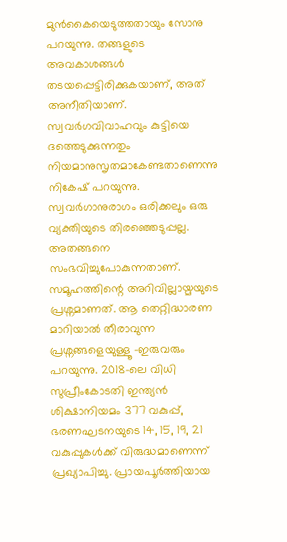മുൻകൈയെടുത്തതായും സോനു പറയുന്നു. തങ്ങളുടെ അവകാശങ്ങൾ തടയപ്പെട്ടിരിക്കുകയാണ്, അത് അനീതിയാണ്. സ്വവർഗവിവാഹവും കുട്ടിയെ ദത്തെടുക്കുന്നതും നിയമാനുസൃതമാകേണ്ടതാണെന്നു നികേഷ് പറയുന്നു. സ്വവർഗാനുരാഗം ഒരിക്കലും ഒരു വ്യക്തിയുടെ തിരഞ്ഞെടുപ്പല്ല. അതങ്ങനെ സംഭവിച്ചുപോകുന്നതാണ്. സമൂഹത്തിന്റെ അറിവില്ലായ്മയുടെ പ്രശ്നമാണത്. ആ തെറ്റിദ്ധാരണ മാറിയാൽ തീരാവുന്ന പ്രശ്നങ്ങളെയുള്ളൂ -ഇരുവരും പറയുന്നു. 2018-ലെ വിധി സുപ്രീംകോടതി ഇന്ത്യൻ ശിക്ഷാനിയമം 377 വകുപ്പ്, ഭരണഘടനയുടെ 14, 15, 19, 21 വകുപ്പുകൾക്ക് വിരുദ്ധമാണെന്ന് പ്രഖ്യാപിച്ചു. പ്രായപൂർത്തിയായ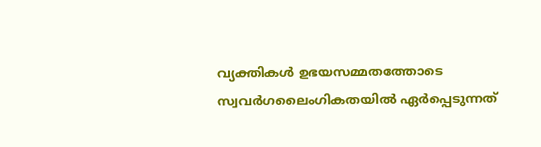വ്യക്തികൾ ഉഭയസമ്മതത്തോടെ സ്വവർഗലൈംഗികതയിൽ ഏർപ്പെടുന്നത്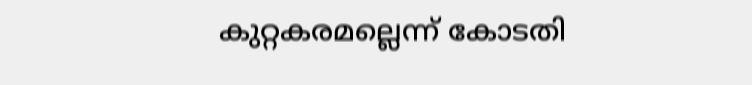കുറ്റകരമല്ലെന്ന് കോടതി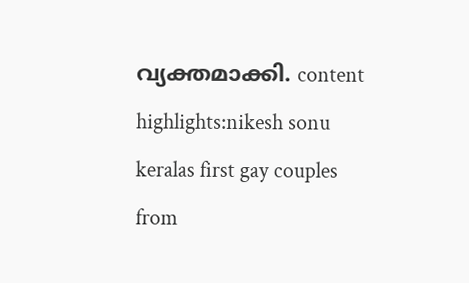വ്യക്തമാക്കി. content highlights:nikesh sonu keralas first gay couples
from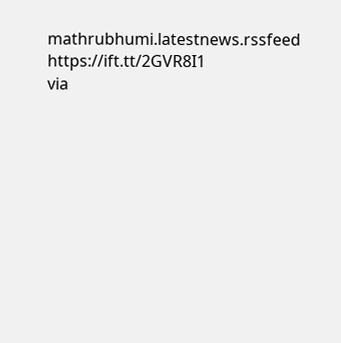mathrubhumi.latestnews.rssfeed https://ift.tt/2GVR8I1
via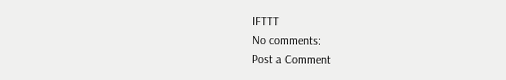IFTTT
No comments:
Post a Comment